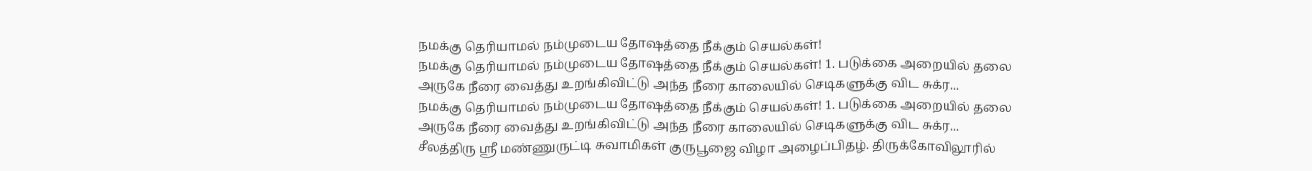நமக்கு தெரியாமல் நம்முடைய தோஷத்தை நீக்கும் செயல்கள்!
நமக்கு தெரியாமல் நம்முடைய தோஷத்தை நீக்கும் செயல்கள்! 1. படுக்கை அறையில் தலை அருகே நீரை வைத்து உறங்கிவிட்டு அந்த நீரை காலையில் செடிகளுக்கு விட சுக்ர...
நமக்கு தெரியாமல் நம்முடைய தோஷத்தை நீக்கும் செயல்கள்! 1. படுக்கை அறையில் தலை அருகே நீரை வைத்து உறங்கிவிட்டு அந்த நீரை காலையில் செடிகளுக்கு விட சுக்ர...
சீலத்திரு ஶ்ரீ மண்ணுருட்டி சுவாமிகள் குருபூஜை விழா அழைப்பிதழ். திருக்கோவிலூரில்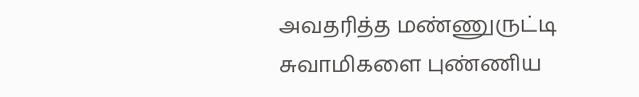அவதரித்த மண்ணுருட்டி சுவாமிகளை புண்ணிய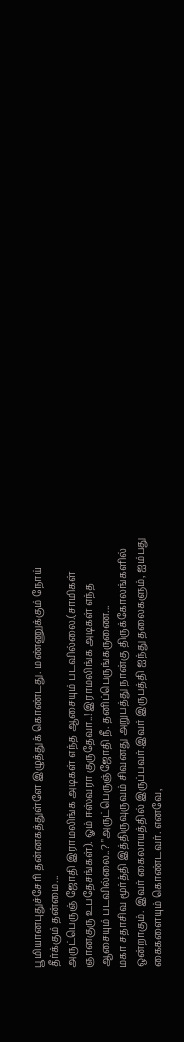பூமியானபுதுச்சேரி தன்னகத்துள்ளே இழுத்துக் கொண்டது. மண்ணுக்கும் நோய் தீர்க்கும் தன்மை...
அருட்பெருஞ் ஜோதி இராமலிங்க அடிகள் எந்த ஆசையும் படவில்லை.(சாமிகள் ஞானகுரு உபதேசங்கள்). ஓம் ஈஸ்வரா குருதேவா..! இராமலிங்க அடிகள் எந்த ஆசையும் படவில்லை..? "அருட்பெருஞ்ஜோதி நீ. தனிப்பெருங்கருணை...
மகா சதாசிவ மூர்த்தி இத்திருவுருவம் சிவனது அறுபத்து நான்கு திருக்கோலங்களில் ஒன்றாகும். இவர் கைலாயத்தில் இருப்பவர்.இவர் இருபத்தி ஐந்து தலைகளும், ஐம்பது கைகளையும் கொண்டவர். எனவே,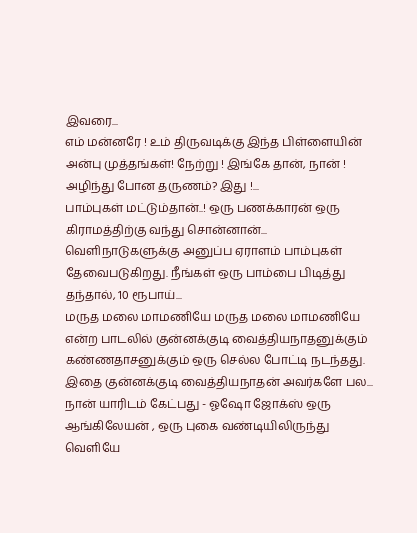இவரை...
எம் மன்னரே ! உம் திருவடிக்கு இந்த பிள்ளையின் அன்பு முத்தங்கள்! நேற்று ! இங்கே தான், நான் ! அழிந்து போன தருணம்? இது !...
பாம்புகள் மட்டும்தான்..! ஒரு பணக்காரன் ஒரு கிராமத்திற்கு வந்து சொன்னான்... வெளிநாடுகளுக்கு அனுப்ப ஏராளம் பாம்புகள் தேவைபடுகிறது. நீங்கள் ஒரு பாம்பை பிடித்து தந்தால், 10 ரூபாய்...
மருத மலை மாமணியே மருத மலை மாமணியே என்ற பாடலில் குன்னக்குடி வைத்தியநாதனுக்கும் கண்ணதாசனுக்கும் ஒரு செல்ல போட்டி நடந்தது. இதை குன்னக்குடி வைத்தியநாதன் அவர்களே பல...
நான் யாரிடம் கேட்பது - ஓஷோ ஜோக்ஸ் ஒரு ஆங்கிலேயன் , ஒரு புகை வண்டியிலிருந்து வெளியே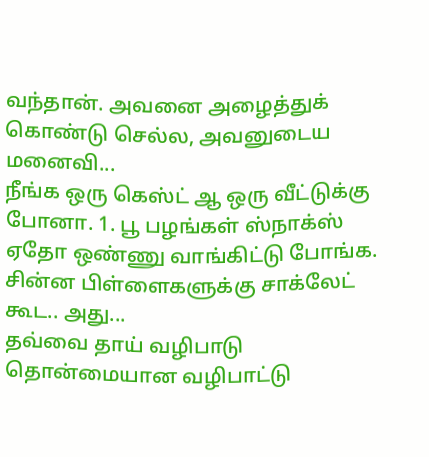வந்தான். அவனை அழைத்துக் கொண்டு செல்ல, அவனுடைய மனைவி...
நீங்க ஒரு கெஸ்ட் ஆ ஒரு வீட்டுக்கு போனா. 1. பூ பழங்கள் ஸ்நாக்ஸ் ஏதோ ஒண்ணு வாங்கிட்டு போங்க. சின்ன பிள்ளைகளுக்கு சாக்லேட் கூட.. அது...
தவ்வை தாய் வழிபாடு தொன்மையான வழிபாட்டு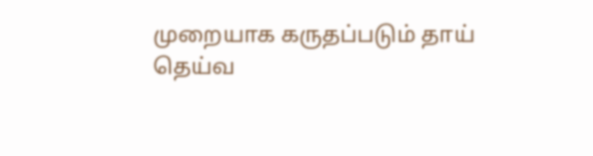முறையாக கருதப்படும் தாய் தெய்வ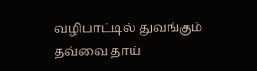வழிபாட்டில் துவங்கும் தவ்வை தாய்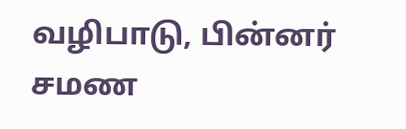வழிபாடு, பின்னர் சமண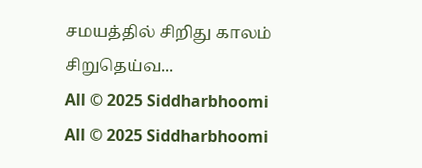சமயத்தில் சிறிது காலம் சிறுதெய்வ...
All © 2025 Siddharbhoomi
All © 2025 Siddharbhoomi